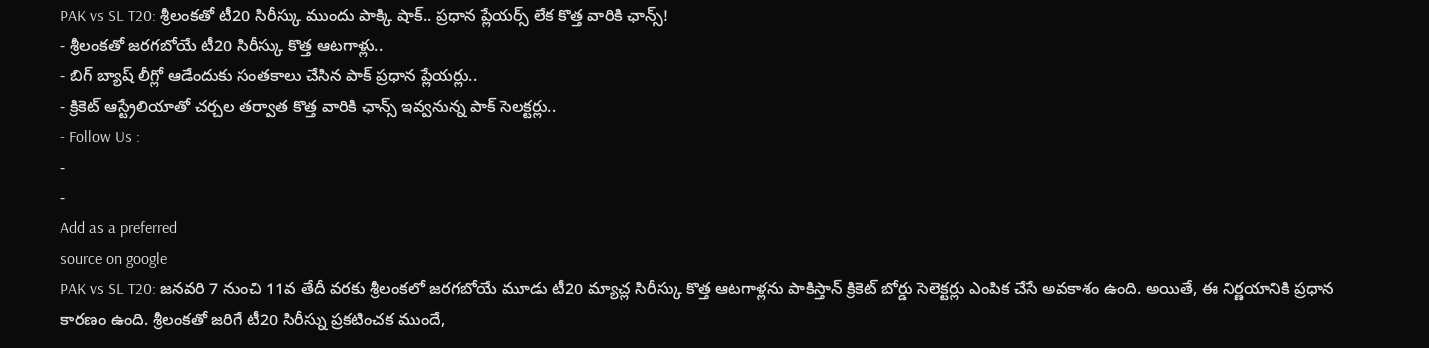PAK vs SL T20: శ్రీలంకతో టీ20 సిరీస్కు ముందు పాక్కి షాక్.. ప్రధాన ప్లేయర్స్ లేక కొత్త వారికి ఛాన్స్!
- శ్రీలంకతో జరగబోయే టీ20 సిరీస్కు కొత్త ఆటగాళ్లు..
- బిగ్ బ్యాష్ లీగ్లో ఆడేందుకు సంతకాలు చేసిన పాక్ ప్రధాన ప్లేయర్లు..
- క్రికెట్ ఆస్ట్రేలియాతో చర్చల తర్వాత కొత్త వారికి ఛాన్స్ ఇవ్వనున్న పాక్ సెలక్టర్లు..
- Follow Us :
-
-
Add as a preferred
source on google
PAK vs SL T20: జనవరి 7 నుంచి 11వ తేదీ వరకు శ్రీలంకలో జరగబోయే మూడు టీ20 మ్యాచ్ల సిరీస్కు కొత్త ఆటగాళ్లను పాకిస్తాన్ క్రికెట్ బోర్డు సెలెక్టర్లు ఎంపిక చేసే అవకాశం ఉంది. అయితే, ఈ నిర్ణయానికి ప్రధాన కారణం ఉంది. శ్రీలంకతో జరిగే టీ20 సిరీస్ను ప్రకటించక ముందే,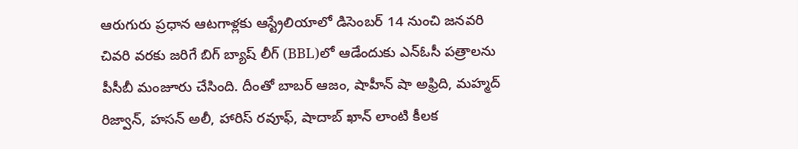ఆరుగురు ప్రధాన ఆటగాళ్లకు ఆస్ట్రేలియాలో డిసెంబర్ 14 నుంచి జనవరి చివరి వరకు జరిగే బిగ్ బ్యాష్ లీగ్ (BBL)లో ఆడేందుకు ఎన్ఓసీ పత్రాలను పీసీబీ మంజూరు చేసింది. దీంతో బాబర్ ఆజం, షాహీన్ షా అఫ్రిది, మహ్మద్ రిజ్వాన్, హసన్ అలీ, హారిస్ రవూఫ్, షాదాబ్ ఖాన్ లాంటి కీలక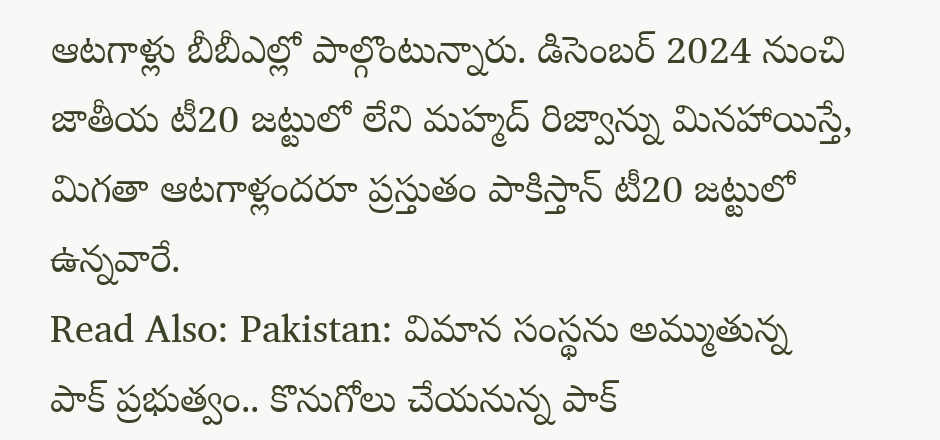ఆటగాళ్లు బీబీఎల్లో పాల్గొంటున్నారు. డిసెంబర్ 2024 నుంచి జాతీయ టీ20 జట్టులో లేని మహ్మద్ రిజ్వాన్ను మినహాయిస్తే, మిగతా ఆటగాళ్లందరూ ప్రస్తుతం పాకిస్తాన్ టీ20 జట్టులో ఉన్నవారే.
Read Also: Pakistan: విమాన సంస్థను అమ్ముతున్న పాక్ ప్రభుత్వం.. కొనుగోలు చేయనున్న పాక్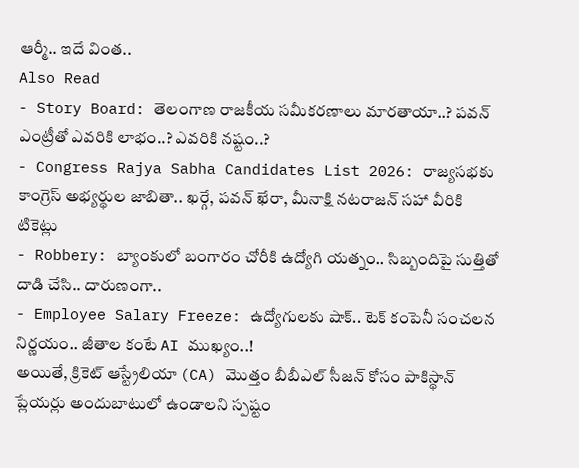ఆర్మీ.. ఇదే వింత..
Also Read
- Story Board: తెలంగాణ రాజకీయ సమీకరణాలు మారతాయా..? పవన్ ఎంట్రీతో ఎవరికి లాభం..? ఎవరికి నష్టం..?
- Congress Rajya Sabha Candidates List 2026: రాజ్యసభకు కాంగ్రెస్ అభ్యర్థుల జాబితా.. ఖర్గే, పవన్ ఖేరా, మీనాక్షి నటరాజన్ సహా వీరికి టికెట్లు
- Robbery: బ్యాంకులో బంగారం చోరీకి ఉద్యోగి యత్నం.. సిబ్బందిపై సుత్తితో దాడి చేసి.. దారుణంగా..
- Employee Salary Freeze: ఉద్యోగులకు షాక్.. టెక్ కంపెనీ సంచలన నిర్ణయం.. జీతాల కంటే AI ముఖ్యం..!
అయితే, క్రికెట్ ఆస్ట్రేలియా (CA) మొత్తం బీబీఎల్ సీజన్ కోసం పాకిస్థాన్ ప్లేయర్లు అందుబాటులో ఉండాలని స్పష్టం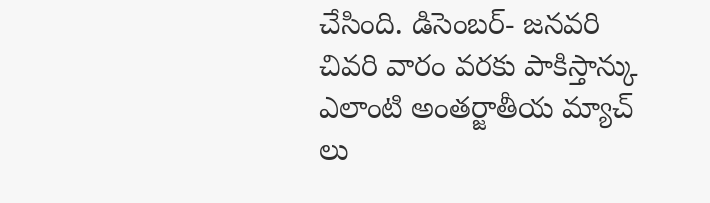చేసింది. డిసెంబర్- జనవరి చివరి వారం వరకు పాకిస్తాన్కు ఎలాంటి అంతర్జాతీయ మ్యాచ్ లు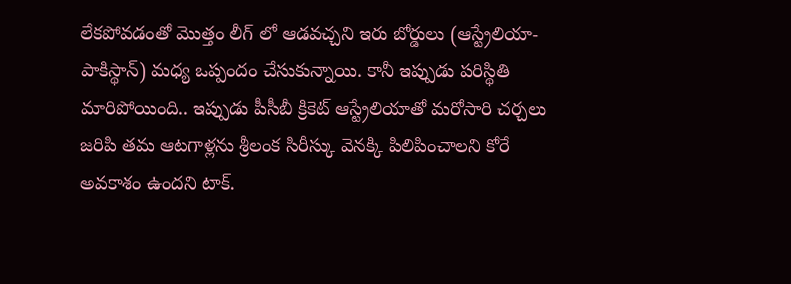లేకపోవడంతో మొత్తం లీగ్ లో ఆడవచ్చని ఇరు బోర్డులు (ఆస్ట్రేలియా- పాకిస్థాన్) మధ్య ఒప్పందం చేసుకున్నాయి. కానీ ఇప్పుడు పరిస్థితి మారిపోయింది.. ఇప్పుడు పీసీబీ క్రికెట్ ఆస్ట్రేలియాతో మరోసారి చర్చలు జరిపి తమ ఆటగాళ్లను శ్రీలంక సిరీస్కు వెనక్కి పిలిపించాలని కోరే అవకాశం ఉందని టాక్.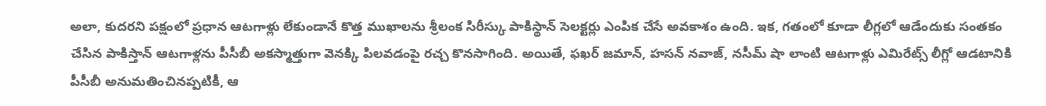అలా, కుదరని పక్షంలో ప్రధాన ఆటగాళ్లు లేకుండానే కొత్త ముఖాలను శ్రీలంక సిరీస్కు పాకిస్థాన్ సెలక్టర్లు ఎంపిక చేసే అవకాశం ఉంది. ఇక, గతంలో కూడా లీగ్లలో ఆడేందుకు సంతకం చేసిన పాకిస్తాన్ ఆటగాళ్లను పీసీబీ అకస్మాత్తుగా వెనక్కి పిలవడంపై రచ్చ కొనసాగింది. అయితే, ఫఖర్ జమాన్, హసన్ నవాజ్, నసీమ్ షా లాంటి ఆటగాళ్లు ఎమిరేట్స్ లీగ్లో ఆడటానికి పీసీబీ అనుమతించినప్పటికీ, ఆ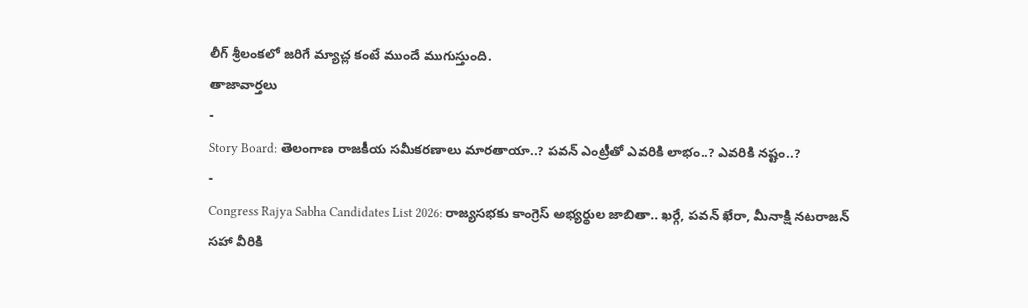లీగ్ శ్రీలంకలో జరిగే మ్యాచ్ల కంటే ముందే ముగుస్తుంది.
తాజావార్తలు
-
Story Board: తెలంగాణ రాజకీయ సమీకరణాలు మారతాయా..? పవన్ ఎంట్రీతో ఎవరికి లాభం..? ఎవరికి నష్టం..?
-
Congress Rajya Sabha Candidates List 2026: రాజ్యసభకు కాంగ్రెస్ అభ్యర్థుల జాబితా.. ఖర్గే, పవన్ ఖేరా, మీనాక్షి నటరాజన్ సహా వీరికి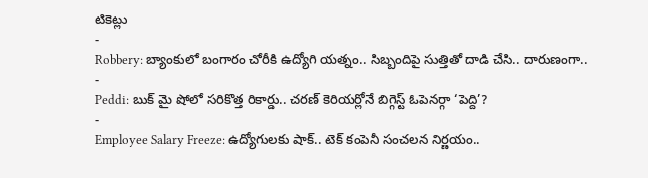టికెట్లు
-
Robbery: బ్యాంకులో బంగారం చోరీకి ఉద్యోగి యత్నం.. సిబ్బందిపై సుత్తితో దాడి చేసి.. దారుణంగా..
-
Peddi: బుక్ మై షోలో సరికొత్త రికార్డు.. చరణ్ కెరియర్లోనే బిగ్గెస్ట్ ఓపెనర్గా ‘పెద్ది’?
-
Employee Salary Freeze: ఉద్యోగులకు షాక్.. టెక్ కంపెనీ సంచలన నిర్ణయం..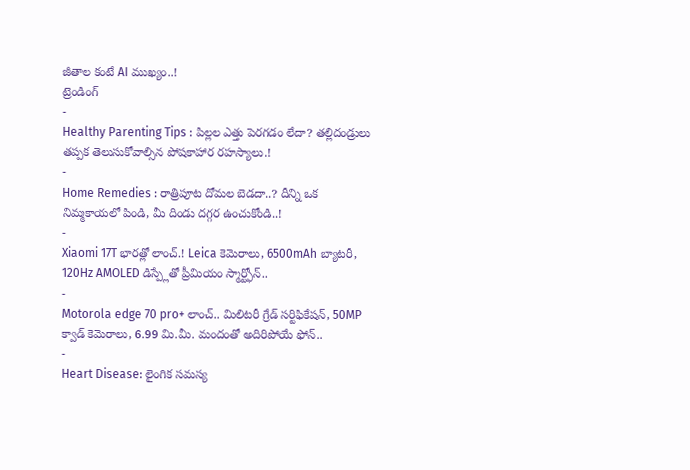జీతాల కంటే AI ముఖ్యం..!
ట్రెండింగ్
-
Healthy Parenting Tips : పిల్లల ఎత్తు పెరగడం లేదా? తల్లిదండ్రులు తప్పక తెలుసుకోవాల్సిన పోషకాహార రహస్యాలు.!
-
Home Remedies : రాత్రిపూట దోమల బెడదా..? దీన్ని ఒక నిమ్మకాయలో పిండి, మీ దిండు దగ్గర ఉంచుకోండి..!
-
Xiaomi 17T భారత్లో లాంచ్.! Leica కెమెరాలు, 6500mAh బ్యాటరీ, 120Hz AMOLED డిస్ప్లేతో ప్రీమియం స్మార్ట్ఫోన్..
-
Motorola edge 70 pro+ లాంచ్.. మిలిటరీ గ్రేడ్ సర్టిఫికేషన్, 50MP క్వాడ్ కెమెరాలు, 6.99 మి.మీ. మందంతో అదిరిపోయే ఫోన్..
-
Heart Disease: లైంగిక సమస్య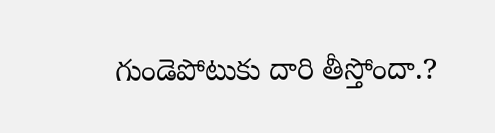గుండెపోటుకు దారి తీస్తోందా.?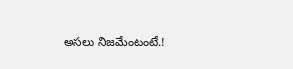అసలు నిజమేంటంటే.!